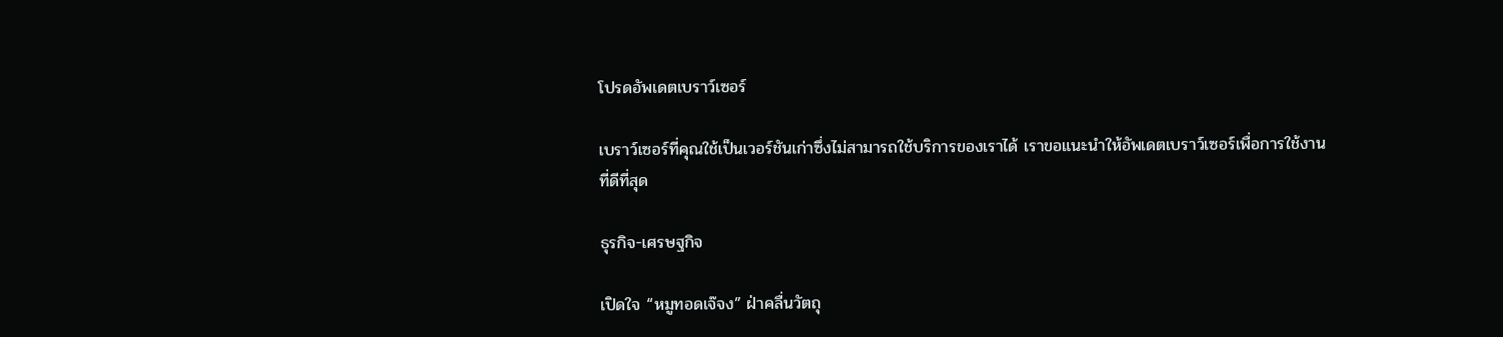โปรดอัพเดตเบราว์เซอร์

เบราว์เซอร์ที่คุณใช้เป็นเวอร์ชันเก่าซึ่งไม่สามารถใช้บริการของเราได้ เราขอแนะนำให้อัพเดตเบราว์เซอร์เพื่อการใช้งานที่ดีที่สุด

ธุรกิจ-เศรษฐกิจ

เปิดใจ “หมูทอดเจ๊จง” ฝ่าคลื่นวัตถุ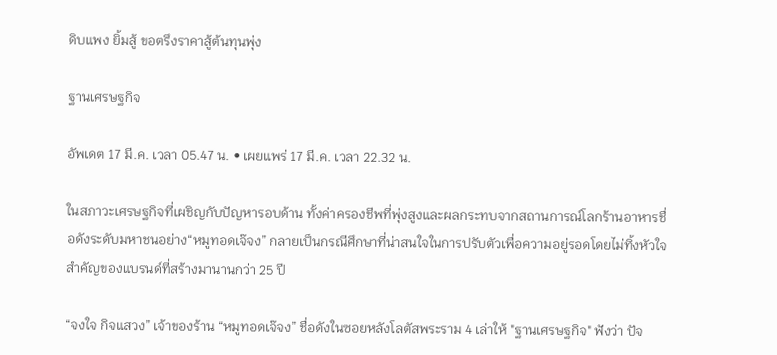ดิบแพง ยิ้มสู้ ขอตรึงราคาสู้ต้นทุนพุ่ง

ฐานเศรษฐกิจ

อัพเดต 17 มี.ค. เวลา 05.47 น. • เผยแพร่ 17 มี.ค. เวลา 22.32 น.

ในสภาวะเศรษฐกิจที่เผชิญกับปัญหารอบด้าน ทั้งค่าครองชีพที่พุ่งสูงและผลกระทบจากสถานการณ์โลกร้านอาหารชื่อดังระดับมหาชนอย่าง“หมูทอดเจ๊จง” กลายเป็นกรณีศึกษาที่น่าสนใจในการปรับตัวเพื่อความอยู่รอดโดยไม่ทิ้งหัวใจสำคัญของแบรนด์ที่สร้างมานานกว่า 25 ปี

“จงใจ กิจแสวง” เจ้าของร้าน “หมูทอดเจ๊จง” ชื่อดังในซอยหลังโลตัสพระราม 4 เล่าให้ "ฐานเศรษฐกิจ" ฟังว่า ปัจ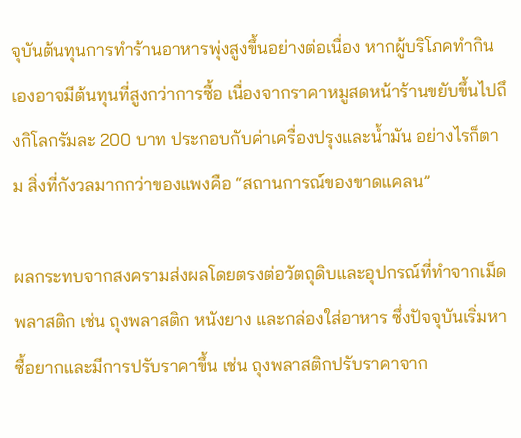จุบันต้นทุนการทำร้านอาหารพุ่งสูงขึ้นอย่างต่อเนื่อง หากผู้บริโภคทำกินเองอาจมีต้นทุนที่สูงกว่าการซื้อ เนื่องจากราคาหมูสดหน้าร้านขยับขึ้นไปถึงกิโลกรัมละ 200 บาท ประกอบกับค่าเครื่องปรุงและน้ำมัน อย่างไรก็ตาม สิ่งที่กังวลมากกว่าของแพงคือ “สถานการณ์ของขาดแคลน”

ผลกระทบจากสงครามส่งผลโดยตรงต่อวัตถุดิบและอุปกรณ์ที่ทำจากเม็ดพลาสติก เช่น ถุงพลาสติก หนังยาง และกล่องใส่อาหาร ซึ่งปัจจุบันเริ่มหาซื้อยากและมีการปรับราคาขึ้น เช่น ถุงพลาสติกปรับราคาจาก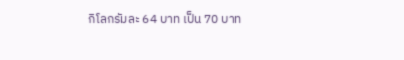กิโลกรัมละ 64 บาท เป็น 70 บาท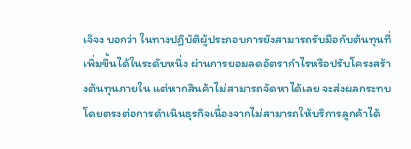เจ๊จง บอกว่า ในทางปฏิบัติผู้ประกอบการยังสามารถรับมือกับต้นทุนที่เพิ่มขึ้นได้ในระดับหนึ่ง ผ่านการยอมลดอัตรากำไรหรือปรับโครงสร้างต้นทุนภายใน แต่หากสินค้าไม่สามารถจัดหาได้เลย จะส่งผลกระทบโดยตรงต่อการดำเนินธุรกิจเนื่องจากไม่สามารถให้บริการลูกค้าได้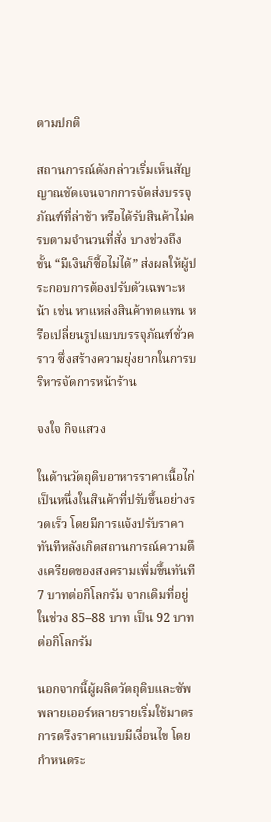ตามปกติ

สถานการณ์ดังกล่าวเริ่มเห็นสัญญาณชัดเจนจากการจัดส่งบรรจุภัณฑ์ที่ล่าช้า หรือได้รับสินค้าไม่ครบตามจำนวนที่สั่ง บางช่วงถึงขั้น “มีเงินก็ซื้อไม่ได้” ส่งผลให้ผู้ประกอบการต้องปรับตัวเฉพาะหน้า เช่น หาแหล่งสินค้าทดแทน หรือเปลี่ยนรูปแบบบรรจุภัณฑ์ชั่วคราว ซึ่งสร้างความยุ่งยากในการบริหารจัดการหน้าร้าน

จงใจ กิจแสวง

ในด้านวัตถุดิบอาหารราคาเนื้อไก่เป็นหนึ่งในสินค้าที่ปรับขึ้นอย่างรวดเร็ว โดยมีการแจ้งปรับราคาทันทีหลังเกิดสถานการณ์ความตึงเครียดของสงครามเพิ่มขึ้นทันที 7 บาทต่อกิโลกรัม จากเดิมที่อยู่ในช่วง 85–88 บาท เป็น 92 บาทต่อกิโลกรัม

นอกจากนี้ผู้ผลิตวัตถุดิบและซัพพลายเออร์หลายรายเริ่มใช้มาตรการตรึงราคาแบบมีเงื่อนไข โดยกำหนดระ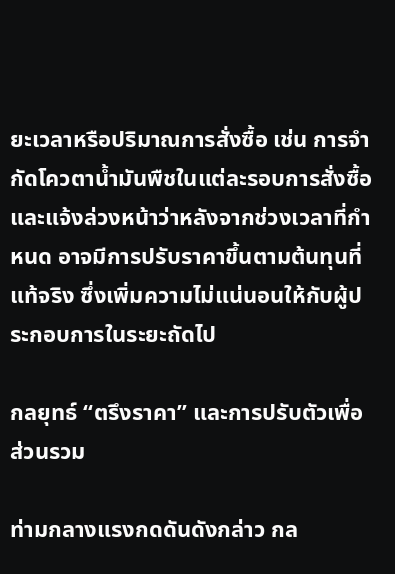ยะเวลาหรือปริมาณการสั่งซื้อ เช่น การจำกัดโควตาน้ำมันพืชในแต่ละรอบการสั่งซื้อ และแจ้งล่วงหน้าว่าหลังจากช่วงเวลาที่กำหนด อาจมีการปรับราคาขึ้นตามต้นทุนที่แท้จริง ซึ่งเพิ่มความไม่แน่นอนให้กับผู้ประกอบการในระยะถัดไป

กลยุทธ์ “ตรึงราคา” และการปรับตัวเพื่อส่วนรวม

ท่ามกลางแรงกดดันดังกล่าว กล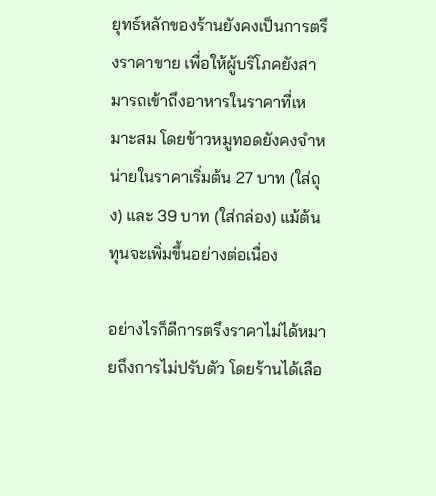ยุทธ์หลักของร้านยังคงเป็นการตรึงราคาขาย เพื่อให้ผู้บริโภคยังสามารถเข้าถึงอาหารในราคาที่เหมาะสม โดยข้าวหมูทอดยังคงจำหน่ายในราคาเริ่มต้น 27 บาท (ใส่ถุง) และ 39 บาท (ใส่กล่อง) แม้ต้นทุนจะเพิ่มขึ้นอย่างต่อเนื่อง

อย่างไรก็ดีการตรึงราคาไม่ได้หมายถึงการไม่ปรับตัว โดยร้านได้เลือ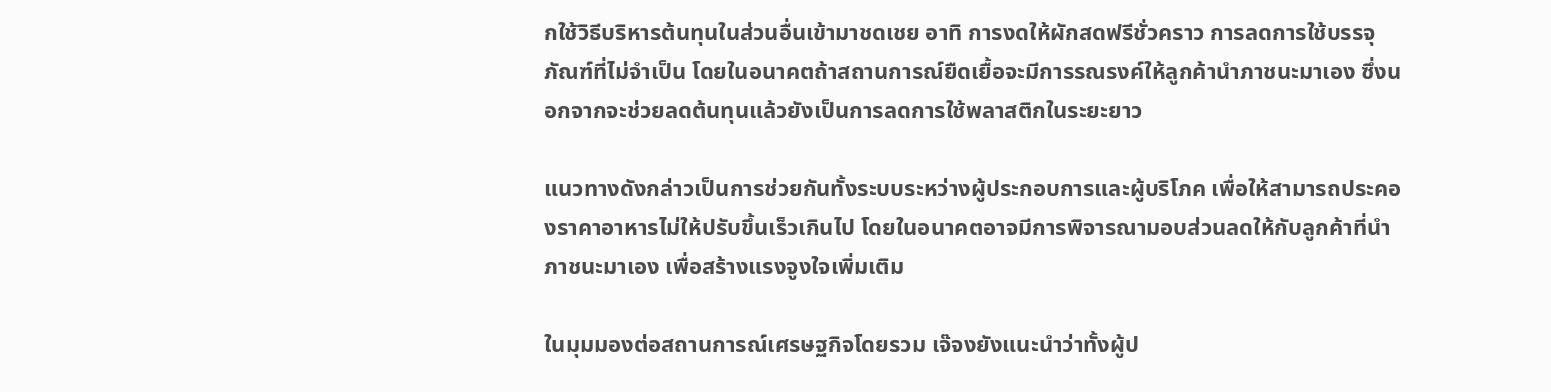กใช้วิธีบริหารต้นทุนในส่วนอื่นเข้ามาชดเชย อาทิ การงดให้ผักสดฟรีชั่วคราว การลดการใช้บรรจุภัณฑ์ที่ไม่จำเป็น โดยในอนาคตถ้าสถานการณ์ยืดเยื้อจะมีการรณรงค์ให้ลูกค้านำภาชนะมาเอง ซึ่งนอกจากจะช่วยลดต้นทุนแล้วยังเป็นการลดการใช้พลาสติกในระยะยาว

แนวทางดังกล่าวเป็นการช่วยกันทั้งระบบระหว่างผู้ประกอบการและผู้บริโภค เพื่อให้สามารถประคองราคาอาหารไม่ให้ปรับขึ้นเร็วเกินไป โดยในอนาคตอาจมีการพิจารณามอบส่วนลดให้กับลูกค้าที่นำภาชนะมาเอง เพื่อสร้างแรงจูงใจเพิ่มเติม

ในมุมมองต่อสถานการณ์เศรษฐกิจโดยรวม เจ๊จงยังแนะนำว่าทั้งผู้ป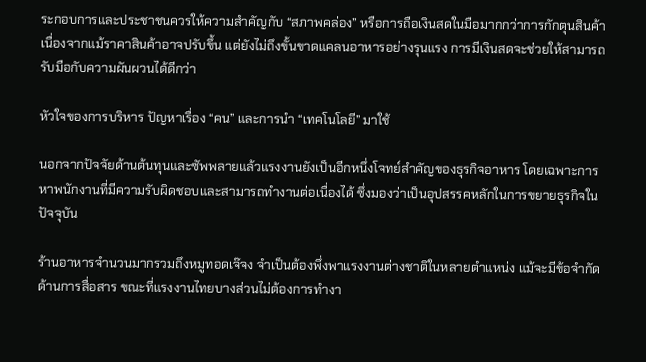ระกอบการและประชาชนควรให้ความสำคัญกับ “สภาพคล่อง” หรือการถือเงินสดในมือมากกว่าการกักตุนสินค้า เนื่องจากแม้ราคาสินค้าอาจปรับขึ้น แต่ยังไม่ถึงขั้นขาดแคลนอาหารอย่างรุนแรง การมีเงินสดจะช่วยให้สามารถรับมือกับความผันผวนได้ดีกว่า

หัวใจของการบริหาร ปัญหาเรื่อง “คน” และการนำ “เทคโนโลยี” มาใช้

นอกจากปัจจัยด้านต้นทุนและซัพพลายแล้วแรงงานยังเป็นอีกหนึ่งโจทย์สำคัญของธุรกิจอาหาร โดยเฉพาะการหาพนักงานที่มีความรับผิดชอบและสามารถทำงานต่อเนื่องได้ ซึ่งมองว่าเป็นอุปสรรคหลักในการขยายธุรกิจในปัจจุบัน

ร้านอาหารจำนวนมากรวมถึงหมูทอดเจ๊จง จำเป็นต้องพึ่งพาแรงงานต่างชาติในหลายตำแหน่ง แม้จะมีข้อจำกัดด้านการสื่อสาร ขณะที่แรงงานไทยบางส่วนไม่ต้องการทำงา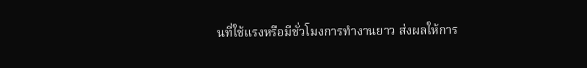นที่ใช้แรงหรือมีชั่วโมงการทำงานยาว ส่งผลให้การ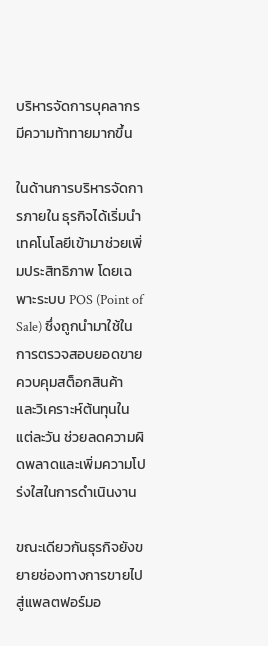บริหารจัดการบุคลากรมีความท้าทายมากขึ้น

ในด้านการบริหารจัดการภายใน ธุรกิจได้เริ่มนำเทคโนโลยีเข้ามาช่วยเพิ่มประสิทธิภาพ โดยเฉพาะระบบ POS (Point of Sale) ซึ่งถูกนำมาใช้ในการตรวจสอบยอดขาย ควบคุมสต็อกสินค้า และวิเคราะห์ต้นทุนในแต่ละวัน ช่วยลดความผิดพลาดและเพิ่มความโปร่งใสในการดำเนินงาน

ขณะเดียวกันธุรกิจยังขยายช่องทางการขายไปสู่แพลตฟอร์มอ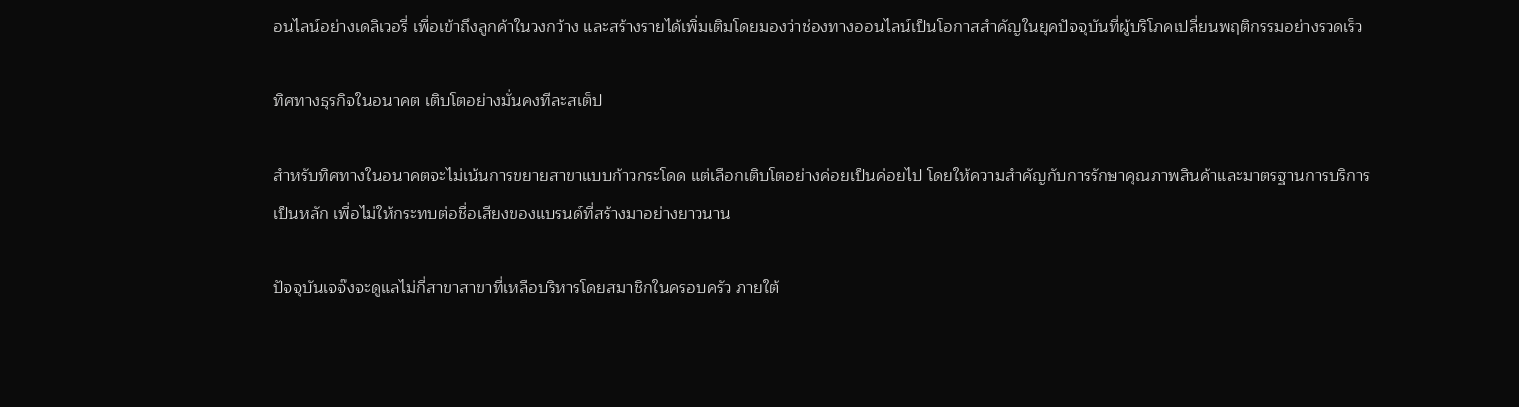อนไลน์อย่างเดลิเวอรี่ เพื่อเข้าถึงลูกค้าในวงกว้าง และสร้างรายได้เพิ่มเติมโดยมองว่าช่องทางออนไลน์เป็นโอกาสสำคัญในยุคปัจจุบันที่ผู้บริโภคเปลี่ยนพฤติกรรมอย่างรวดเร็ว

ทิศทางธุรกิจในอนาคต เติบโตอย่างมั่นคงทีละสเต็ป

สำหรับทิศทางในอนาคตจะไม่เน้นการขยายสาขาแบบก้าวกระโดด แต่เลือกเติบโตอย่างค่อยเป็นค่อยไป โดยให้ความสำคัญกับการรักษาคุณภาพสินค้าและมาตรฐานการบริการเป็นหลัก เพื่อไม่ให้กระทบต่อชื่อเสียงของแบรนด์ที่สร้างมาอย่างยาวนาน

ปัจจุบันเจจ๊งจะดูแลไม่กี่สาขาสาขาที่เหลือบริหารโดยสมาชิกในครอบครัว ภายใต้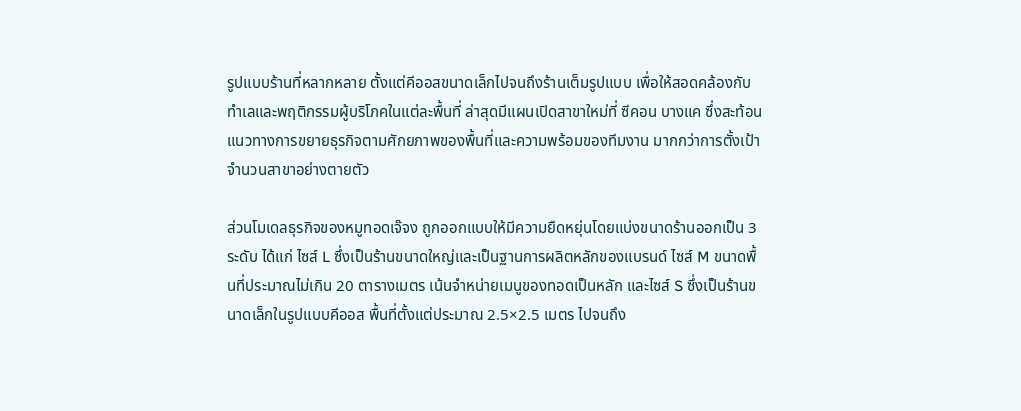รูปแบบร้านที่หลากหลาย ตั้งแต่คีออสขนาดเล็กไปจนถึงร้านเต็มรูปแบบ เพื่อให้สอดคล้องกับทำเลและพฤติกรรมผู้บริโภคในแต่ละพื้นที่ ล่าสุดมีแผนเปิดสาขาใหม่ที่ ซีคอน บางแค ซึ่งสะท้อนแนวทางการขยายธุรกิจตามศักยภาพของพื้นที่และความพร้อมของทีมงาน มากกว่าการตั้งเป้าจำนวนสาขาอย่างตายตัว

ส่วนโมเดลธุรกิจของหมูทอดเจ๊จง ถูกออกแบบให้มีความยืดหยุ่นโดยแบ่งขนาดร้านออกเป็น 3 ระดับ ได้แก่ ไซส์ L ซึ่งเป็นร้านขนาดใหญ่และเป็นฐานการผลิตหลักของแบรนด์ ไซส์ M ขนาดพื้นที่ประมาณไม่เกิน 20 ตารางเมตร เน้นจำหน่ายเมนูของทอดเป็นหลัก และไซส์ S ซึ่งเป็นร้านขนาดเล็กในรูปแบบคีออส พื้นที่ตั้งแต่ประมาณ 2.5×2.5 เมตร ไปจนถึง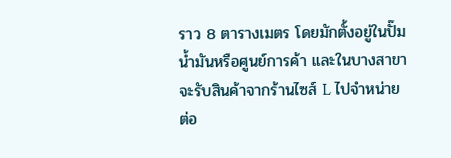ราว 8 ตารางเมตร โดยมักตั้งอยู่ในปั๊มน้ำมันหรือศูนย์การค้า และในบางสาขาจะรับสินค้าจากร้านไซส์ L ไปจำหน่ายต่อ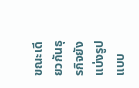ขณะเดียวกันธุรกิจยังแบ่งรูปแบบ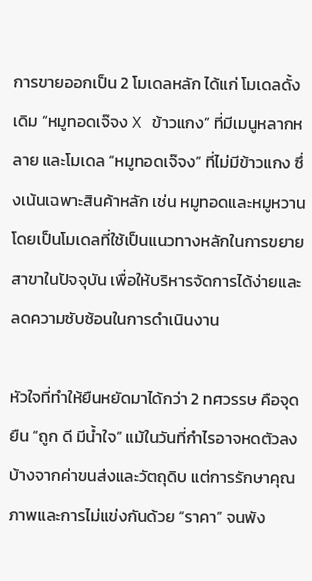การขายออกเป็น 2 โมเดลหลัก ได้แก่ โมเดลดั้งเดิม “หมูทอดเจ๊จง X ข้าวแกง” ที่มีเมนูหลากหลาย และโมเดล “หมูทอดเจ๊จง” ที่ไม่มีข้าวแกง ซึ่งเน้นเฉพาะสินค้าหลัก เช่น หมูทอดและหมูหวาน โดยเป็นโมเดลที่ใช้เป็นแนวทางหลักในการขยายสาขาในปัจจุบัน เพื่อให้บริหารจัดการได้ง่ายและลดความซับซ้อนในการดำเนินงาน

หัวใจที่ทำให้ยืนหยัดมาได้กว่า 2 ทศวรรษ คือจุดยืน “ถูก ดี มีน้ำใจ” แม้ในวันที่กำไรอาจหดตัวลงบ้างจากค่าขนส่งและวัตถุดิบ แต่การรักษาคุณภาพและการไม่แข่งกันด้วย “ราคา” จนพัง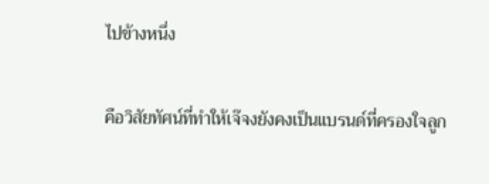ไปข้างหนึ่ง

คือวิสัยทัศน์ที่ทำให้เจ๊จงยังคงเป็นแบรนด์ที่ครองใจลูก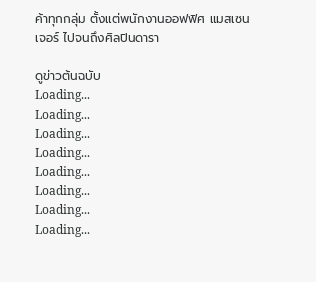ค้าทุกกลุ่ม ตั้งแต่พนักงานออฟฟิศ แมสเซนเจอร์ ไปจนถึงศิลปินดารา

ดูข่าวต้นฉบับ
Loading...
Loading...
Loading...
Loading...
Loading...
Loading...
Loading...
Loading...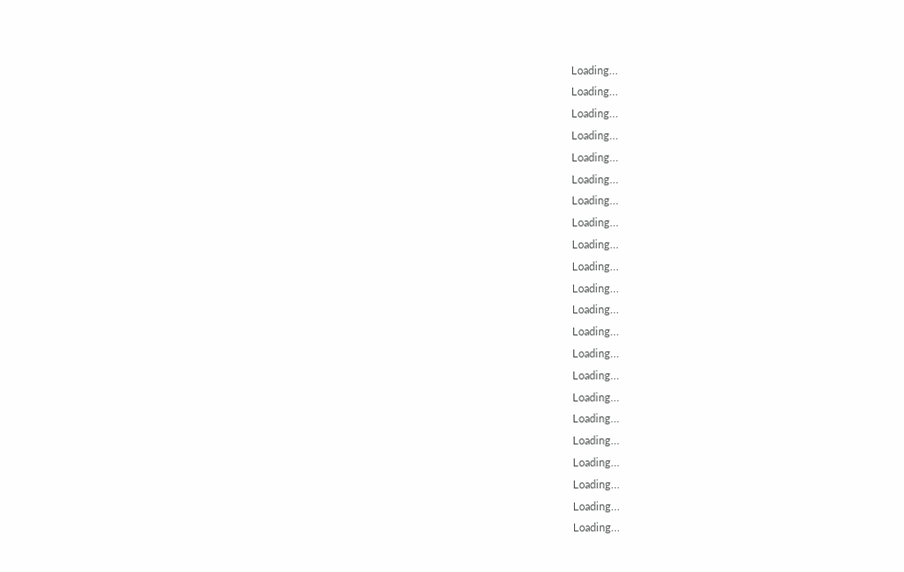Loading...
Loading...
Loading...
Loading...
Loading...
Loading...
Loading...
Loading...
Loading...
Loading...
Loading...
Loading...
Loading...
Loading...
Loading...
Loading...
Loading...
Loading...
Loading...
Loading...
Loading...
Loading...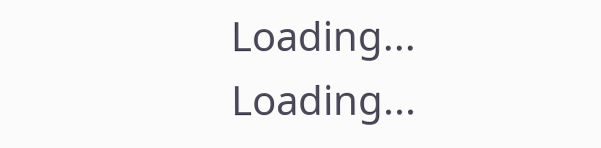Loading...
Loading...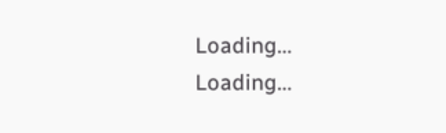Loading...
Loading...